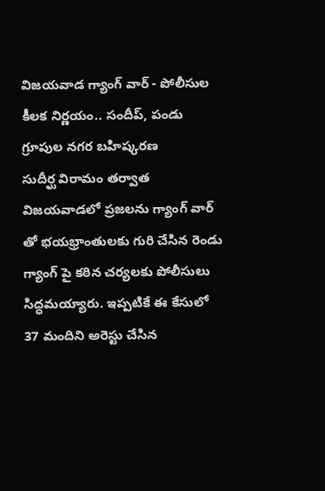విజయవాడ గ్యాంగ్ వార్ - పోలీసుల కీలక నిర్ణయం.. సందీప్, పండు గ్రూపుల నగర బహిష్కరణ
సుదీర్ఘ విరామం తర్వాత విజయవాడలో ప్రజలను గ్యాంగ్ వార్ తో భయభ్రాంతులకు గురి చేసిన రెండు గ్యాంగ్ పై కఠిన చర్యలకు పోలీసులు సిద్ధమయ్యారు. ఇప్పటికే ఈ కేసులో 37 మందిని అరెస్టు చేసిన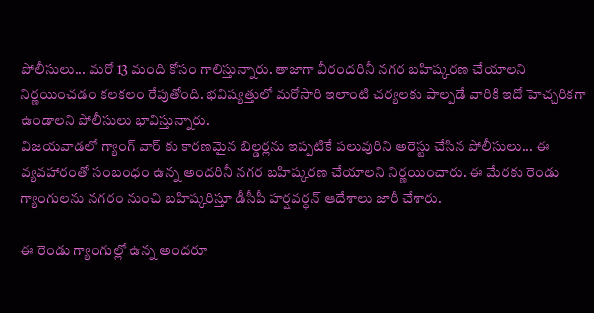పోలీసులు... మరో 13 మంది కోసం గాలిస్తున్నారు. తాజాగా వీరందరినీ నగర బహిష్కరణ చేయాలని నిర్ణయించడం కలకలం రేపుతోంది. భవిష్యత్తులో మరోసారి ఇలాంటి చర్యలకు పాల్పడే వారికి ఇదో హెచ్చరికగా ఉండాలని పోలీసులు భావిస్తున్నారు.
విజయవాడలో గ్యాంగ్ వార్ కు కారణమైన బిల్డర్లను ఇప్పటికే పలువురిని అరెస్టు చేసిన పోలీసులు... ఈ వ్యవహారంతో సంబంధం ఉన్న అందరినీ నగర బహిష్కరణ చేయాలని నిర్ణయించారు. ఈ మేరకు రెండు గ్యాంగులను నగరం నుంచి బహిష్కరిస్తూ డీసీపీ హర్షవర్ధన్ ఆదేశాలు జారీ చేశారు.

ఈ రెండు గ్యాంగుల్లో ఉన్న అందరూ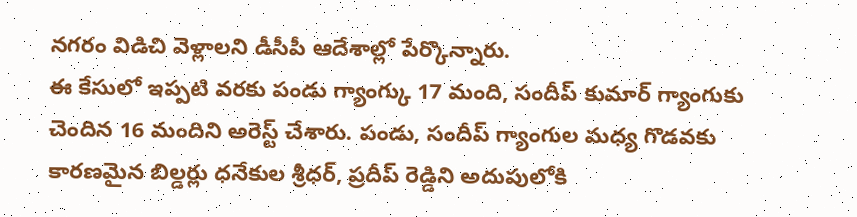నగరం విడిచి వెళ్లాలని డీసీపీ ఆదేశాల్లో పేర్కొన్నారు.
ఈ కేసులో ఇప్పటి వరకు పండు గ్యాంగ్కు 17 మంది, సందీప్ కుమార్ గ్యాంగుకు చెందిన 16 మందిని అరెస్ట్ చేశారు. పండు, సందీప్ గ్యాంగుల మధ్య గొడవకు కారణమైన బిల్డర్లు ధనేకుల శ్రీధర్, ప్రదీప్ రెడ్డిని అదుపులోకి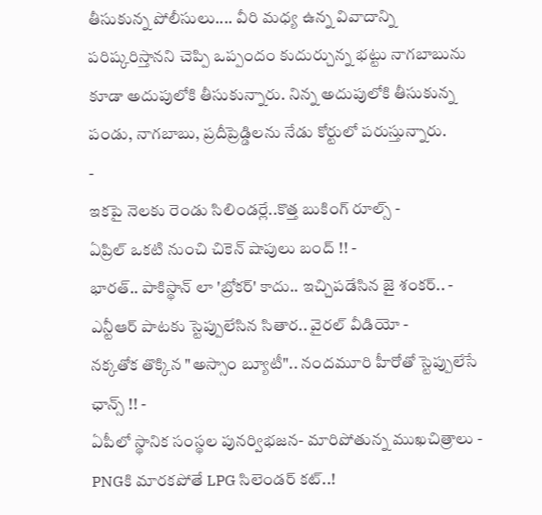తీసుకున్న పోలీసులు.... వీరి మధ్య ఉన్న వివాదాన్ని పరిష్కరిస్తానని చెప్పి ఒప్పందం కుదుర్చున్న భట్టు నాగబాబును కూడా అదుపులోకి తీసుకున్నారు. నిన్న అదుపులోకి తీసుకున్న పండు, నాగబాబు, ప్రదీప్రెడ్డిలను నేడు కోర్టులో పరుస్తున్నారు.
-
ఇకపై నెలకు రెండు సిలిండర్లే..కొత్త బుకింగ్ రూల్స్ -
ఏప్రిల్ ఒకటి నుంచి చికెన్ షాపులు బంద్ !! -
భారత్.. పాకిస్థాన్ లా 'బ్రోకర్' కాదు.. ఇచ్చిపడేసిన జై శంకర్.. -
ఎన్టీఆర్ పాటకు స్టెప్పులేసిన సితార.. వైరల్ వీడియో -
నక్కతోక తొక్కిన "అస్సాం బ్యూటీ".. నందమూరి హీరోతో స్టెప్పులేసే ఛాన్స్ !! -
ఏపీలో స్థానిక సంస్థల పునర్విభజన- మారిపోతున్న ముఖచిత్రాలు -
PNGకి మారకపోతే LPG సిలెండర్ కట్..!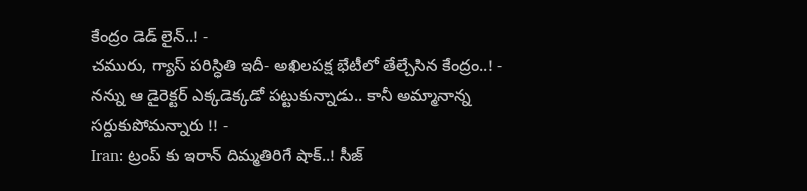కేంద్రం డెడ్ లైన్..! -
చమురు, గ్యాస్ పరిస్ధితి ఇదీ- అఖిలపక్ష భేటీలో తేల్చేసిన కేంద్రం..! -
నన్ను ఆ డైరెక్టర్ ఎక్కడెక్కడో పట్టుకున్నాడు.. కానీ అమ్మానాన్న సర్దుకుపోమన్నారు !! -
Iran: ట్రంప్ కు ఇరాన్ దిమ్మతిరిగే షాక్..! సీజ్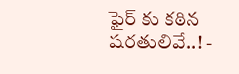ఫైర్ కు కఠిన షరతులివే..! -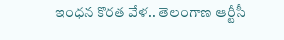ఇంధన కొరత వేళ.. తెలంగాణ ఆర్టీసీ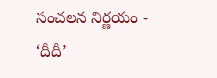సంచలన నిర్ణయం -
‘దీదీ’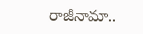రాజీనామా..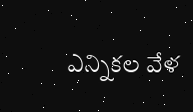ఎన్నికల వేళ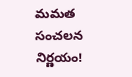మమత సంచలన నిర్ణయం!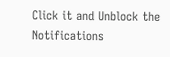Click it and Unblock the Notifications